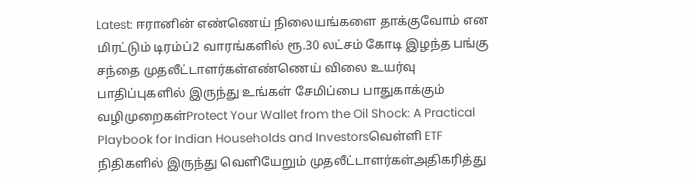Latest: ஈரானின் எண்ணெய் நிலையங்களை தாக்குவோம் என மிரட்டும் டிரம்ப்2 வாரங்களில் ரூ.30 லட்சம் கோடி இழந்த பங்கு சந்தை முதலீட்டாளர்கள்எண்ணெய் விலை உயர்வு பாதிப்புகளில் இருந்து உங்கள் சேமிப்பை பாதுகாக்கும் வழிமுறைகள்Protect Your Wallet from the Oil Shock: A Practical Playbook for Indian Households and Investorsவெள்ளி ETF நிதிகளில் இருந்து வெளியேறும் முதலீட்டாளர்கள்அதிகரித்து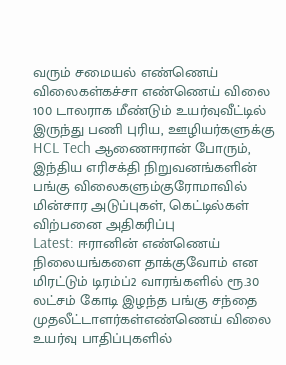வரும் சமையல் எண்ணெய் விலைகள்கச்சா எண்ணெய் விலை 100 டாலராக மீண்டும் உயர்வுவீட்டில் இருந்து பணி புரிய, ஊழியர்களுக்கு HCL Tech ஆணைஈரான் போரும், இந்திய எரிசக்தி நிறுவனங்களின் பங்கு விலைகளும்குரோமாவில் மின்சார அடுப்புகள், கெட்டில்கள் விற்பனை அதிகரிப்பு
Latest: ஈரானின் எண்ணெய் நிலையங்களை தாக்குவோம் என மிரட்டும் டிரம்ப்2 வாரங்களில் ரூ.30 லட்சம் கோடி இழந்த பங்கு சந்தை முதலீட்டாளர்கள்எண்ணெய் விலை உயர்வு பாதிப்புகளில்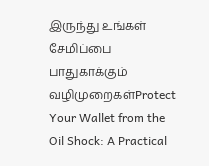இருந்து உங்கள் சேமிப்பை பாதுகாக்கும் வழிமுறைகள்Protect Your Wallet from the Oil Shock: A Practical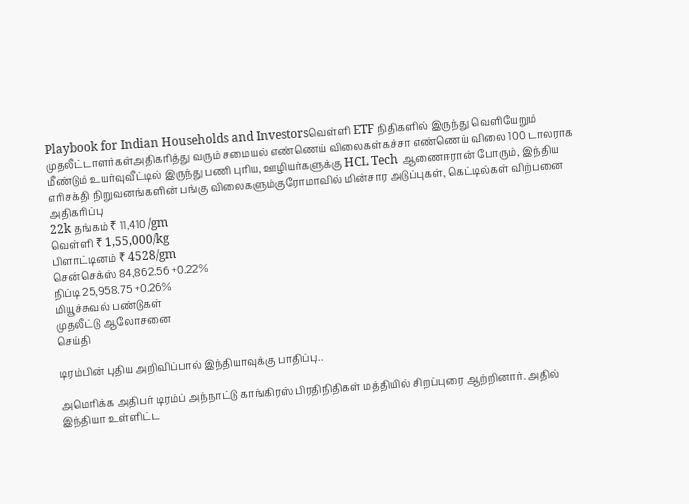Playbook for Indian Households and Investorsவெள்ளி ETF நிதிகளில் இருந்து வெளியேறும் முதலீட்டாளர்கள்அதிகரித்து வரும் சமையல் எண்ணெய் விலைகள்கச்சா எண்ணெய் விலை 100 டாலராக மீண்டும் உயர்வுவீட்டில் இருந்து பணி புரிய, ஊழியர்களுக்கு HCL Tech ஆணைஈரான் போரும், இந்திய எரிசக்தி நிறுவனங்களின் பங்கு விலைகளும்குரோமாவில் மின்சார அடுப்புகள், கெட்டில்கள் விற்பனை அதிகரிப்பு
22k தங்கம் ₹ 11,410 /gm
வெள்ளி ₹ 1,55,000/kg
பிளாட்டினம் ₹ 4528/gm
சென்செக்ஸ் 84,862.56 +0.22%
நிப்டி 25,958.75 +0.26%
மியூச்சுவல் பண்டுகள்
முதலீட்டு ஆலோசனை
செய்தி

டிரம்பின் புதிய அறிவிப்பால் இந்தியாவுக்கு பாதிப்பு..

அமெரிக்க அதிபர் டிரம்ப் அந்நாட்டு காங்கிரஸ் பிரதிநிதிகள் மத்தியில் சிறப்புரை ஆற்றினார். அதில் இந்தியா உள்ளிட்ட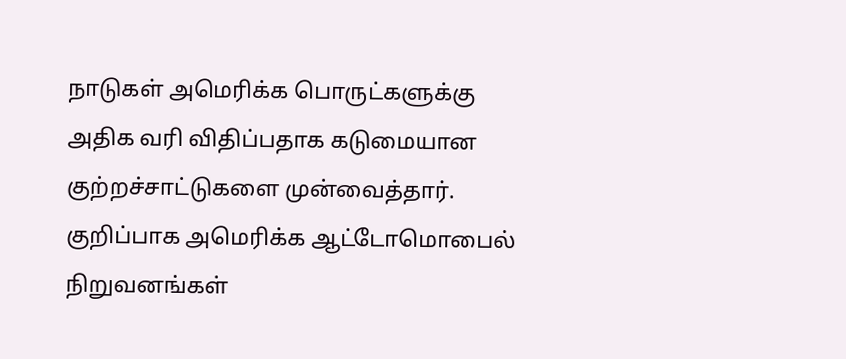நாடுகள் அமெரிக்க பொருட்களுக்கு அதிக வரி விதிப்பதாக கடுமையான குற்றச்சாட்டுகளை முன்வைத்தார். குறிப்பாக அமெரிக்க ஆட்டோமொபைல் நிறுவனங்கள்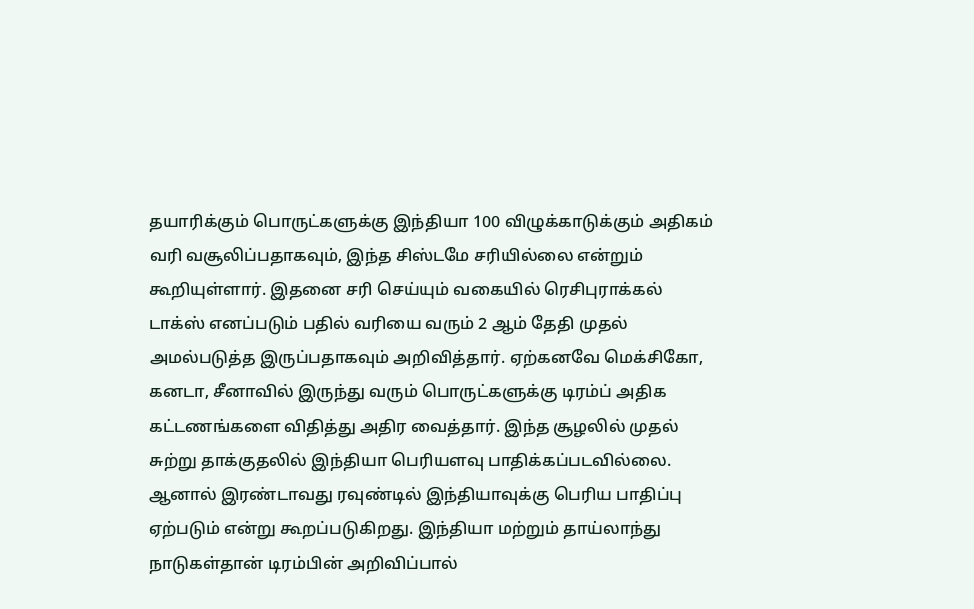தயாரிக்கும் பொருட்களுக்கு இந்தியா 100 விழுக்காடுக்கும் அதிகம் வரி வசூலிப்பதாகவும், இந்த சிஸ்டமே சரியில்லை என்றும் கூறியுள்ளார். இதனை சரி செய்யும் வகையில் ரெசிபுராக்கல் டாக்ஸ் எனப்படும் பதில் வரியை வரும் 2 ஆம் தேதி முதல் அமல்படுத்த இருப்பதாகவும் அறிவித்தார். ஏற்கனவே மெக்சிகோ, கனடா, சீனாவில் இருந்து வரும் பொருட்களுக்கு டிரம்ப் அதிக கட்டணங்களை விதித்து அதிர வைத்தார். இந்த சூழலில் முதல் சுற்று தாக்குதலில் இந்தியா பெரியளவு பாதிக்கப்படவில்லை. ஆனால் இரண்டாவது ரவுண்டில் இந்தியாவுக்கு பெரிய பாதிப்பு ஏற்படும் என்று கூறப்படுகிறது. இந்தியா மற்றும் தாய்லாந்து நாடுகள்தான் டிரம்பின் அறிவிப்பால்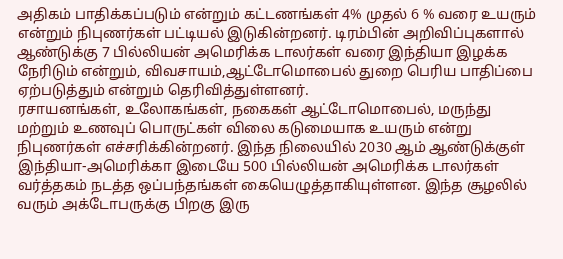அதிகம் பாதிக்கப்படும் என்றும் கட்டணங்கள் 4% முதல் 6 % வரை உயரும் என்றும் நிபுணர்கள் பட்டியல் இடுகின்றனர். டிரம்பின் அறிவிப்புகளால் ஆண்டுக்கு 7 பில்லியன் அமெரிக்க டாலர்கள் வரை இந்தியா இழக்க நேரிடும் என்றும், விவசாயம்,ஆட்டோமொபைல் துறை பெரிய பாதிப்பை ஏற்படுத்தும் என்றும் தெரிவித்துள்ளனர்.
ரசாயனங்கள், உலோகங்கள், நகைகள் ஆட்டோமொபைல், மருந்து மற்றும் உணவுப் பொருட்கள் விலை கடுமையாக உயரும் என்று நிபுணர்கள் எச்சரிக்கின்றனர். இந்த நிலையில் 2030 ஆம் ஆண்டுக்குள் இந்தியா-அமெரிக்கா இடையே 500 பில்லியன் அமெரிக்க டாலர்கள் வர்த்தகம் நடத்த ஒப்பந்தங்கள் கையெழுத்தாகியுள்ளன. இந்த சூழலில் வரும் அக்டோபருக்கு பிறகு இரு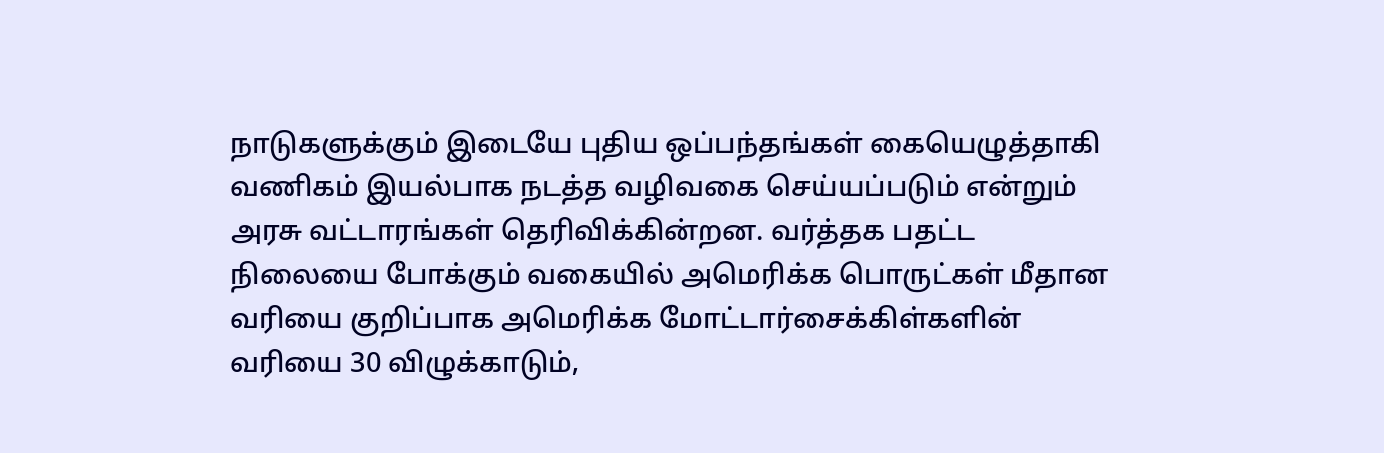நாடுகளுக்கும் இடையே புதிய ஒப்பந்தங்கள் கையெழுத்தாகி வணிகம் இயல்பாக நடத்த வழிவகை செய்யப்படும் என்றும் அரசு வட்டாரங்கள் தெரிவிக்கின்றன. வர்த்தக பதட்ட நிலையை போக்கும் வகையில் அமெரிக்க பொருட்கள் மீதான வரியை குறிப்பாக அமெரிக்க மோட்டார்சைக்கிள்களின் வரியை 30 விழுக்காடும்,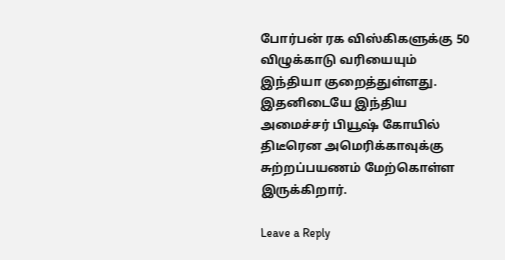போர்பன் ரக விஸ்கிகளுக்கு 50 விழுக்காடு வரியையும் இந்தியா குறைத்துள்ளது. இதனிடையே இந்திய அமைச்சர் பியூஷ் கோயில் திடீரென அமெரிக்காவுக்கு சுற்றப்பயணம் மேற்கொள்ள இருக்கிறார்.

Leave a Reply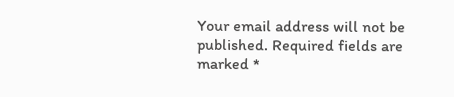Your email address will not be published. Required fields are marked *